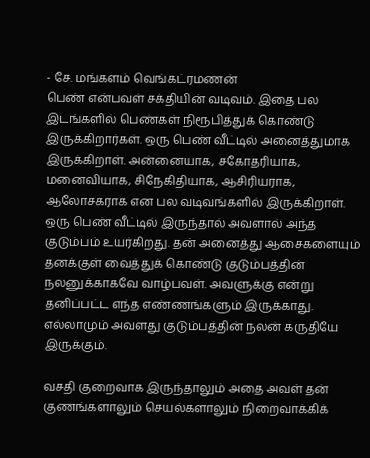- சே. மங்களம் வெங்கட்ரமணன்
பெண் என்பவள் சக்தியின் வடிவம். இதை பல இடங்களில் பெண்கள் நிரூபித்துக் கொண்டு இருக்கிறார்கள். ஒரு பெண் வீட்டில் அனைத்துமாக இருக்கிறாள். அன்னையாக, சகோதரியாக, மனைவியாக, சிநேகிதியாக, ஆசிரியராக, ஆலோசகராக என பல வடிவங்களில் இருக்கிறாள்.
ஒரு பெண் வீட்டில் இருந்தால் அவளால் அந்த குடும்பம் உயர்கிறது. தன் அனைத்து ஆசைகளையும் தனக்குள் வைத்துக் கொண்டு குடும்பத்தின் நலனுக்காகவே வாழ்பவள். அவளுக்கு என்று தனிப்பட்ட எந்த எண்ணங்களும் இருக்காது. எல்லாமும் அவளது குடும்பத்தின் நலன் கருதியே இருக்கும்.

வசதி குறைவாக இருந்தாலும் அதை அவள் தன் குணங்களாலும் செயல்களாலும் நிறைவாக்கிக்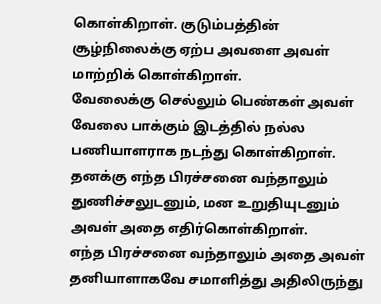கொள்கிறாள். குடும்பத்தின் சூழ்நிலைக்கு ஏற்ப அவளை அவள் மாற்றிக் கொள்கிறாள்.
வேலைக்கு செல்லும் பெண்கள் அவள் வேலை பாக்கும் இடத்தில் நல்ல பணியாளராக நடந்து கொள்கிறாள். தனக்கு எந்த பிரச்சனை வந்தாலும் துணிச்சலுடனும், மன உறுதியுடனும் அவள் அதை எதிர்கொள்கிறாள்.
எந்த பிரச்சனை வந்தாலும் அதை அவள் தனியாளாகவே சமாளித்து அதிலிருந்து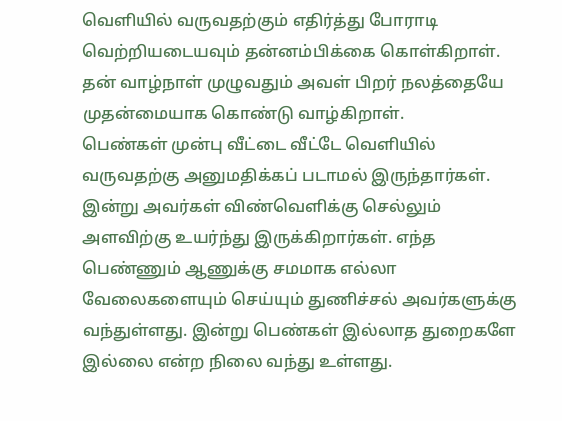வெளியில் வருவதற்கும் எதிர்த்து போராடி வெற்றியடையவும் தன்னம்பிக்கை கொள்கிறாள். தன் வாழ்நாள் முழுவதும் அவள் பிறர் நலத்தையே முதன்மையாக கொண்டு வாழ்கிறாள்.
பெண்கள் முன்பு வீட்டை வீட்டே வெளியில் வருவதற்கு அனுமதிக்கப் படாமல் இருந்தார்கள். இன்று அவர்கள் விண்வெளிக்கு செல்லும் அளவிற்கு உயர்ந்து இருக்கிறார்கள். எந்த பெண்ணும் ஆணுக்கு சமமாக எல்லா வேலைகளையும் செய்யும் துணிச்சல் அவர்களுக்கு வந்துள்ளது. இன்று பெண்கள் இல்லாத துறைகளே இல்லை என்ற நிலை வந்து உள்ளது.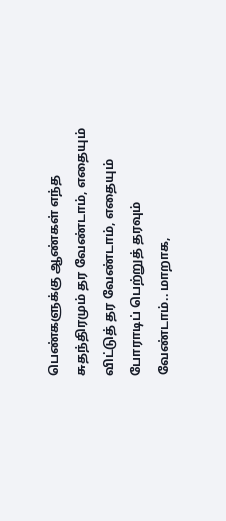பெண்களுக்கு ஆண்கள் எந்த சுதந்திரமும் தர வேண்டாம், எதையும் விட்டுத் தர வேண்டாம், எதையும் போராடிப் பெற்றுத் தரவும் வேண்டாம்.. மாறாக,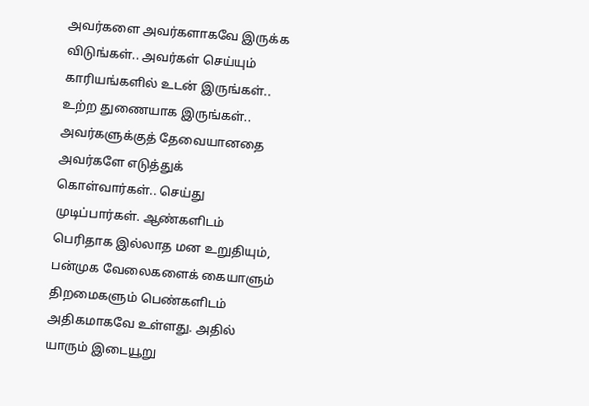அவர்களை அவர்களாகவே இருக்க விடுங்கள்.. அவர்கள் செய்யும் காரியங்களில் உடன் இருங்கள்.. உற்ற துணையாக இருங்கள்.. அவர்களுக்குத் தேவையானதை அவர்களே எடுத்துக் கொள்வார்கள்.. செய்து முடிப்பார்கள். ஆண்களிடம் பெரிதாக இல்லாத மன உறுதியும், பன்முக வேலைகளைக் கையாளும் திறமைகளும் பெண்களிடம் அதிகமாகவே உள்ளது. அதில் யாரும் இடையூறு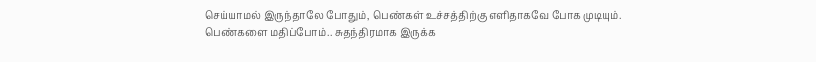செய்யாமல் இருந்தாலே போதும், பெண்கள் உச்சத்திற்கு எளிதாகவே போக முடியும்.
பெண்களை மதிப்போம்.. சுதந்திரமாக இருக்க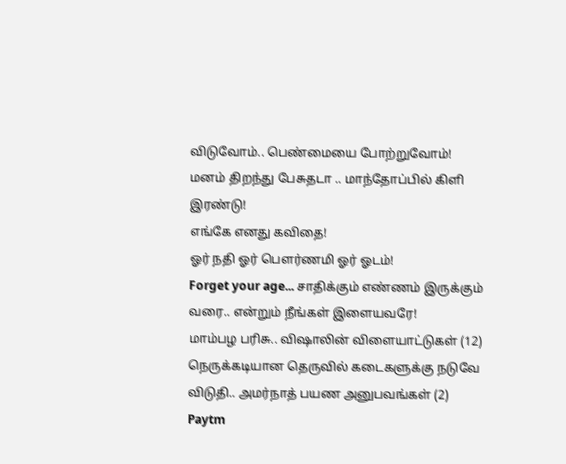விடுவோம்.. பெண்மையை போற்றுவோம்!
மனம் திறந்து பேசுதடா .. மாந்தோப்பில் கிளி இரண்டு!
எங்கே எனது கவிதை!
ஓர் நதி ஓர் பெளர்ணமி ஓர் ஓடம்!
Forget your age... சாதிக்கும் எண்ணம் இருக்கும் வரை.. என்றும் நீங்கள் இளையவரே!
மாம்பழ பரிசு.. விஷாலின் விளையாட்டுகள் (12)
நெருக்கடியான தெருவில் கடைகளுக்கு நடுவே விடுதி.. அமர்நாத் பயண அனுபவங்கள் (2)
Paytm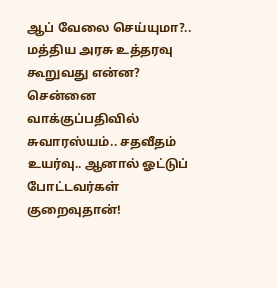ஆப் வேலை செய்யுமா?.. மத்திய அரசு உத்தரவு கூறுவது என்ன?
சென்னை வாக்குப்பதிவில் சுவாரஸ்யம்.. சதவீதம் உயர்வு.. ஆனால் ஓட்டுப் போட்டவர்கள் குறைவுதான்!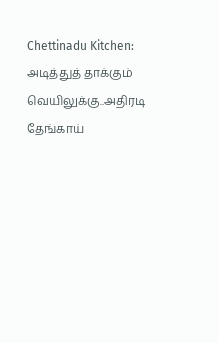Chettinadu Kitchen: அடித்துத் தாக்கும் வெயிலுக்கு..அதிரடி தேங்காய்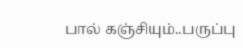பால் கஞ்சியும்..பருப்பு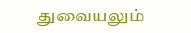துவையலும்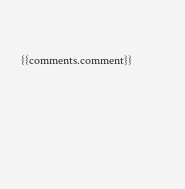{{comments.comment}}